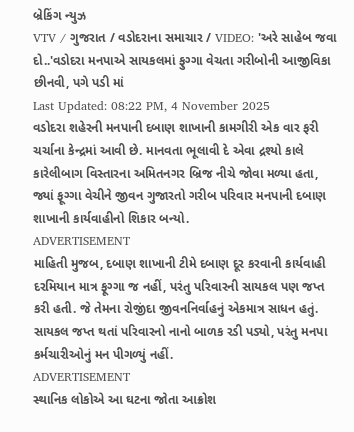બ્રેકિંગ ન્યુઝ
VTV / ગુજરાત / વડોદરાના સમાચાર / VIDEO: 'અરે સાહેબ જવા દો..'વડોદરા મનપાએ સાયકલમાં ફુગ્ગા વેચતા ગરીબોની આજીવિકા છીનવી, પગે પડી માં
Last Updated: 08:22 PM, 4 November 2025
વડોદરા શહેરની મનપાની દબાણ શાખાની કામગીરી એક વાર ફરી ચર્ચાના કેન્દ્રમાં આવી છે. માનવતા ભૂલાવી દે એવા દ્રશ્યો કાલે કારેલીબાગ વિસ્તારના અમિતનગર બ્રિજ નીચે જોવા મળ્યા હતા, જ્યાં ફૂગ્ગા વેચીને જીવન ગુજારતો ગરીબ પરિવાર મનપાની દબાણ શાખાની કાર્યવાહીનો શિકાર બન્યો.
ADVERTISEMENT
માહિતી મુજબ, દબાણ શાખાની ટીમે દબાણ દૂર કરવાની કાર્યવાહી દરમિયાન માત્ર ફૂગ્ગા જ નહીં, પરંતુ પરિવારની સાયકલ પણ જપ્ત કરી હતી. જે તેમના રોજીંદા જીવનનિર્વાહનું એકમાત્ર સાધન હતું. સાયકલ જપ્ત થતાં પરિવારનો નાનો બાળક રડી પડ્યો, પરંતુ મનપા કર્મચારીઓનું મન પીગળ્યું નહીં.
ADVERTISEMENT
સ્થાનિક લોકોએ આ ઘટના જોતા આક્રોશ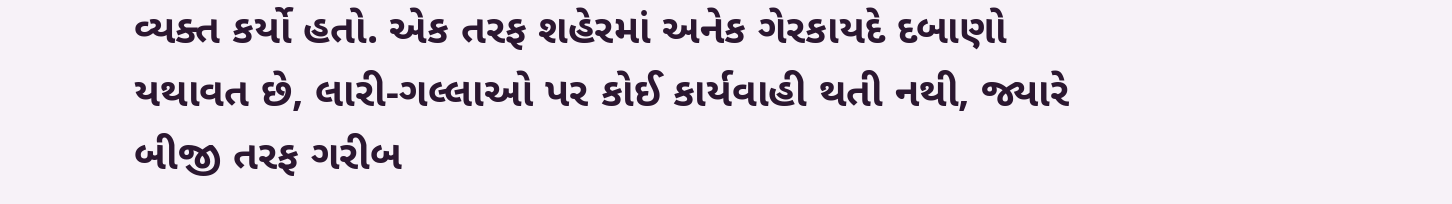વ્યક્ત કર્યો હતો. એક તરફ શહેરમાં અનેક ગેરકાયદે દબાણો યથાવત છે, લારી-ગલ્લાઓ પર કોઈ કાર્યવાહી થતી નથી, જ્યારે બીજી તરફ ગરીબ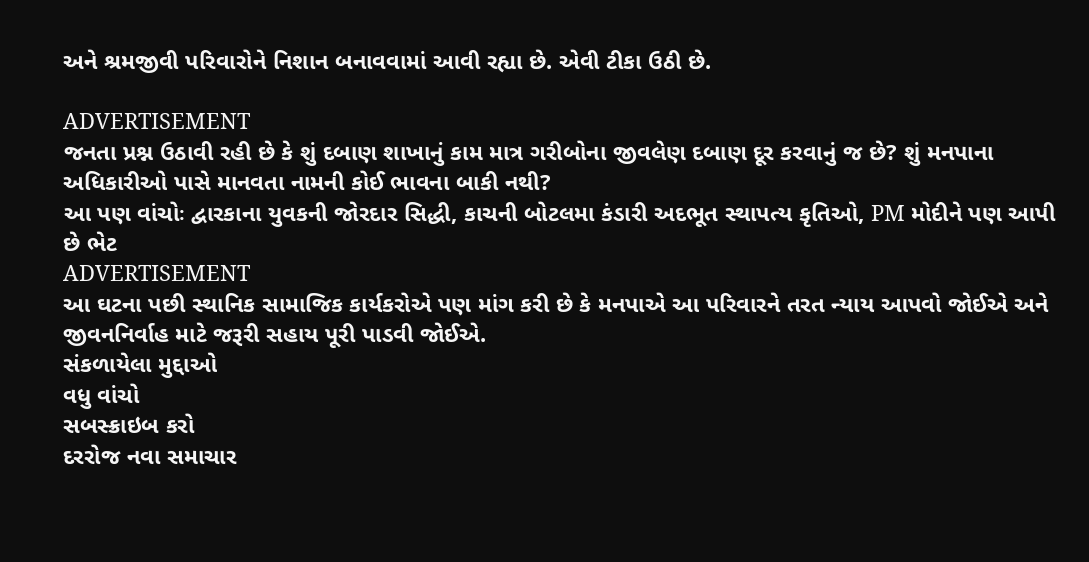અને શ્રમજીવી પરિવારોને નિશાન બનાવવામાં આવી રહ્યા છે. એવી ટીકા ઉઠી છે.

ADVERTISEMENT
જનતા પ્રશ્ન ઉઠાવી રહી છે કે શું દબાણ શાખાનું કામ માત્ર ગરીબોના જીવલેણ દબાણ દૂર કરવાનું જ છે? શું મનપાના અધિકારીઓ પાસે માનવતા નામની કોઈ ભાવના બાકી નથી?
આ પણ વાંચોઃ દ્વારકાના યુવકની જોરદાર સિદ્ધી, કાચની બોટલમા કંડારી અદભૂત સ્થાપત્ય કૃતિઓ, PM મોદીને પણ આપી છે ભેટ
ADVERTISEMENT
આ ઘટના પછી સ્થાનિક સામાજિક કાર્યકરોએ પણ માંગ કરી છે કે મનપાએ આ પરિવારને તરત ન્યાય આપવો જોઈએ અને જીવનનિર્વાહ માટે જરૂરી સહાય પૂરી પાડવી જોઈએ.
સંકળાયેલા મુદ્દાઓ
વધુ વાંચો
સબસ્ક્રાઇબ કરો
દરરોજ નવા સમાચાર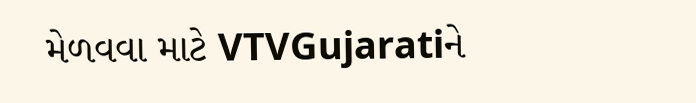મેળવવા માટે VTVGujaratiને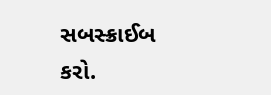સબસ્ક્રાઈબ કરો.